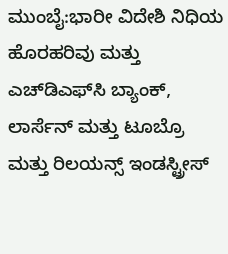ಮುಂಬೈ:ಭಾರೀ ವಿದೇಶಿ ನಿಧಿಯ ಹೊರಹರಿವು ಮತ್ತು ಎಚ್‌ಡಿಎಫ್‌ಸಿ ಬ್ಯಾಂಕ್, ಲಾರ್ಸೆನ್ ಮತ್ತು ಟೂಬ್ರೊ ಮತ್ತು ರಿಲಯನ್ಸ್ ಇಂಡಸ್ಟ್ರೀಸ್‌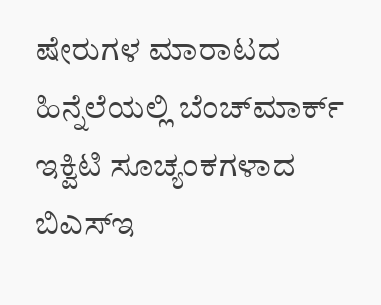ಷೇರುಗಳ ಮಾರಾಟದ ಹಿನ್ನೆಲೆಯಲ್ಲಿ ಬೆಂಚ್‌ಮಾರ್ಕ್ ಇಕ್ವಿಟಿ ಸೂಚ್ಯಂಕಗಳಾದ ಬಿಎಸ್ಇ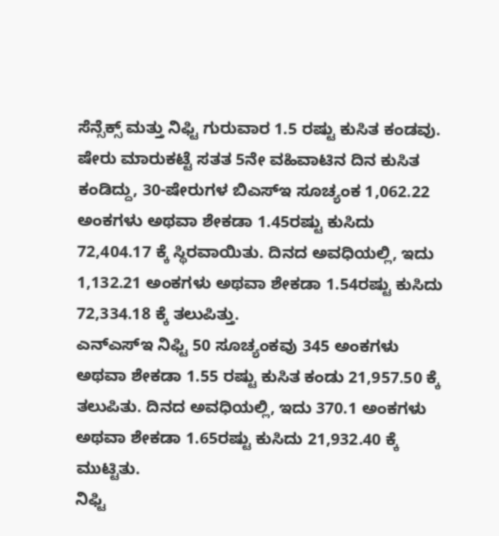ಸೆನ್ಸೆಕ್ಸ್ ಮತ್ತು ನಿಫ್ಟಿ ಗುರುವಾರ 1.5 ರಷ್ಟು ಕುಸಿತ ಕಂಡವು.
ಷೇರು ಮಾರುಕಟ್ಟೆ ಸತತ 5ನೇ ವಹಿವಾಟಿನ ದಿನ ಕುಸಿತ ಕಂಡಿದ್ದು, 30-ಷೇರುಗಳ ಬಿಎಸ್‌ಇ ಸೂಚ್ಯಂಕ 1,062.22 ಅಂಕಗಳು ಅಥವಾ ಶೇಕಡಾ 1.45ರಷ್ಟು ಕುಸಿದು 72,404.17 ಕ್ಕೆ ಸ್ಥಿರವಾಯಿತು. ದಿನದ ಅವಧಿಯಲ್ಲಿ, ಇದು 1,132.21 ಅಂಕಗಳು ಅಥವಾ ಶೇಕಡಾ 1.54ರಷ್ಟು ಕುಸಿದು 72,334.18 ಕ್ಕೆ ತಲುಪಿತ್ತು.
ಎನ್‌ಎಸ್‌ಇ ನಿಫ್ಟಿ 50 ಸೂಚ್ಯಂಕವು 345 ಅಂಕಗಳು ಅಥವಾ ಶೇಕಡಾ 1.55 ರಷ್ಟು ಕುಸಿತ ಕಂಡು 21,957.50 ಕ್ಕೆ ತಲುಪಿತು. ದಿನದ ಅವಧಿಯಲ್ಲಿ, ಇದು 370.1 ಅಂಕಗಳು ಅಥವಾ ಶೇಕಡಾ 1.65ರಷ್ಟು ಕುಸಿದು 21,932.40 ಕ್ಕೆ ಮುಟ್ಟಿತು.
ನಿಫ್ಟಿ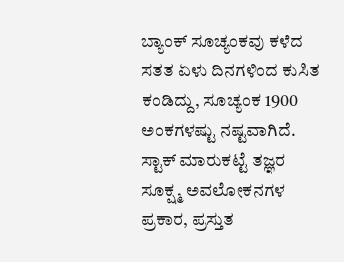ಬ್ಯಾಂಕ್ ಸೂಚ್ಯಂಕವು ಕಳೆದ ಸತತ ಏಳು ದಿನಗಳಿಂದ ಕುಸಿತ ಕಂಡಿದ್ದು, ಸೂಚ್ಯಂಕ 1900 ಅಂಕಗಳಷ್ಟು ನಷ್ಟವಾಗಿದೆ. ಸ್ಟಾಕ್ ಮಾರುಕಟ್ಟೆ ತಜ್ಞರ ಸೂಕ್ಷ್ಮ ಅವಲೋಕನಗಳ ಪ್ರಕಾರ, ಪ್ರಸ್ತುತ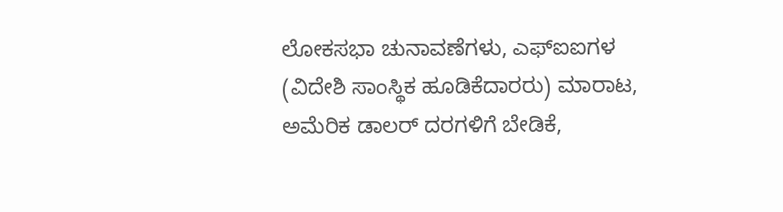ಲೋಕಸಭಾ ಚುನಾವಣೆಗಳು, ಎಫ್‌ಐಐಗಳ (ವಿದೇಶಿ ಸಾಂಸ್ಥಿಕ ಹೂಡಿಕೆದಾರರು) ಮಾರಾಟ, ಅಮೆರಿಕ ಡಾಲರ್ ದರಗಳಿಗೆ ಬೇಡಿಕೆ,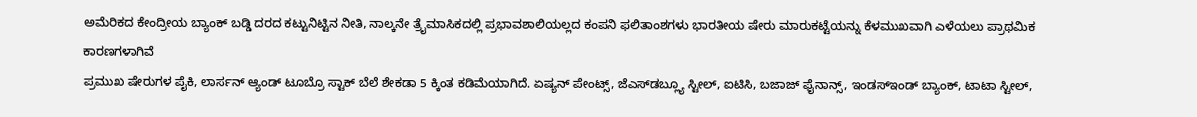ಅಮೆರಿಕದ ಕೇಂದ್ರೀಯ ಬ್ಯಾಂಕ್ ಬಡ್ಡಿ ದರದ ಕಟ್ಟುನಿಟ್ಟಿನ ನೀತಿ, ನಾಲ್ಕನೇ ತ್ರೈಮಾಸಿಕದಲ್ಲಿ ಪ್ರಭಾವಶಾಲಿಯಲ್ಲದ ಕಂಪನಿ ಫಲಿತಾಂಶಗಳು ಭಾರತೀಯ ಷೇರು ಮಾರುಕಟ್ಟೆಯನ್ನು ಕೆಳಮುಖವಾಗಿ ಎಳೆಯಲು ಪ್ರಾಥಮಿಕ ಕಾರಣಗಳಾಗಿವೆ
ಪ್ರಮುಖ ಷೇರುಗಳ ಪೈಕಿ, ಲಾರ್ಸನ್ ಆ್ಯಂಡ್ ಟೂಬ್ರೊ ಸ್ಟಾಕ್ ಬೆಲೆ ಶೇಕಡಾ 5 ಕ್ಕಿಂತ ಕಡಿಮೆಯಾಗಿದೆ. ಏಷ್ಯನ್ ಪೇಂಟ್ಸ್, ಜೆಎಸ್‌ಡಬ್ಲ್ಯೂ ಸ್ಟೀಲ್, ಐಟಿಸಿ, ಬಜಾಜ್ ಫೈನಾನ್ಸ್, ಇಂಡಸ್‌ಇಂಡ್ ಬ್ಯಾಂಕ್, ಟಾಟಾ ಸ್ಟೀಲ್,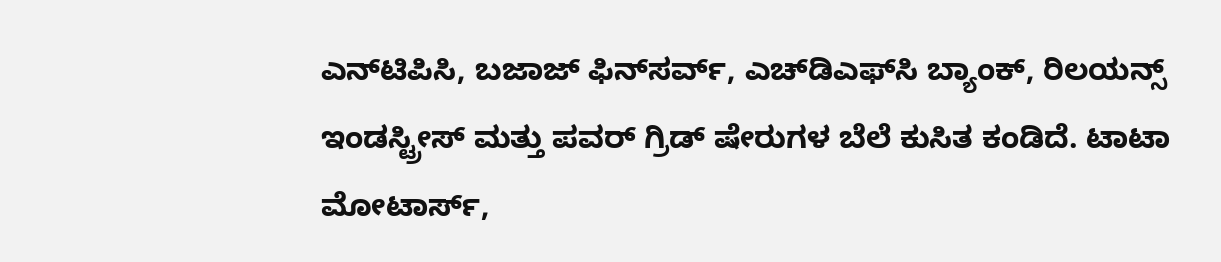ಎನ್‌ಟಿಪಿಸಿ, ಬಜಾಜ್ ಫಿನ್‌ಸರ್ವ್, ಎಚ್‌ಡಿಎಫ್‌ಸಿ ಬ್ಯಾಂಕ್, ರಿಲಯನ್ಸ್ ಇಂಡಸ್ಟ್ರೀಸ್ ಮತ್ತು ಪವರ್ ಗ್ರಿಡ್ ಷೇರುಗಳ ಬೆಲೆ ಕುಸಿತ ಕಂಡಿದೆ. ಟಾಟಾ ಮೋಟಾರ್ಸ್,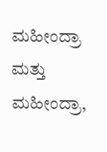ಮಹೀಂದ್ರಾ ಮತ್ತು ಮಹೀಂದ್ರಾ,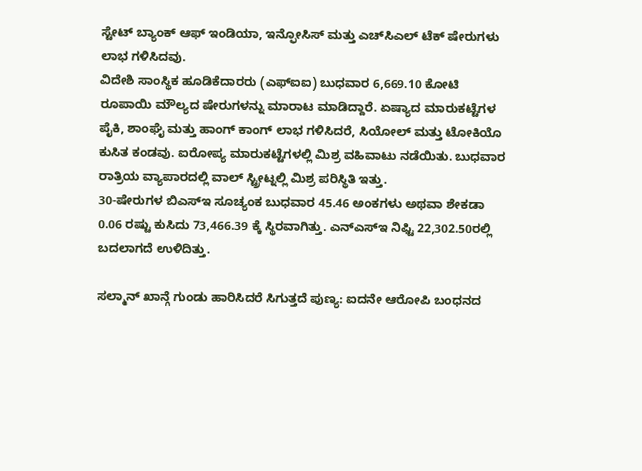ಸ್ಟೇಟ್ ಬ್ಯಾಂಕ್ ಆಫ್ ಇಂಡಿಯಾ, ಇನ್ಫೋಸಿಸ್ ಮತ್ತು ಎಚ್‌ಸಿಎಲ್ ಟೆಕ್ ಷೇರುಗಳು ಲಾಭ ಗಳಿಸಿದವು.
ವಿದೇಶಿ ಸಾಂಸ್ಥಿಕ ಹೂಡಿಕೆದಾರರು (ಎಫ್‌ಐಐ) ಬುಧವಾರ 6,669.10 ಕೋಟಿ ರೂಪಾಯಿ ಮೌಲ್ಯದ ಷೇರುಗಳನ್ನು ಮಾರಾಟ ಮಾಡಿದ್ದಾರೆ. ಏಷ್ಯಾದ ಮಾರುಕಟ್ಟೆಗಳ ಪೈಕಿ, ಶಾಂಘೈ ಮತ್ತು ಹಾಂಗ್ ಕಾಂಗ್ ಲಾಭ ಗಳಿಸಿದರೆ, ಸಿಯೋಲ್ ಮತ್ತು ಟೋಕಿಯೊ ಕುಸಿತ ಕಂಡವು. ಐರೋಪ್ಯ ಮಾರುಕಟ್ಟೆಗಳಲ್ಲಿ ಮಿಶ್ರ ವಹಿವಾಟು ನಡೆಯಿತು. ಬುಧವಾರ ರಾತ್ರಿಯ ವ್ಯಾಪಾರದಲ್ಲಿ ವಾಲ್ ಸ್ಟ್ರೀಟ್ನಲ್ಲಿ ಮಿಶ್ರ ಪರಿಸ್ಥಿತಿ ಇತ್ತು.
30-ಷೇರುಗಳ ಬಿಎಸ್‌ಇ ಸೂಚ್ಯಂಕ ಬುಧವಾರ 45.46 ಅಂಕಗಳು ಅಥವಾ ಶೇಕಡಾ 0.06 ರಷ್ಟು ಕುಸಿದು 73,466.39 ಕ್ಕೆ ಸ್ಥಿರವಾಗಿತ್ತು. ಎನ್‌ಎಸ್‌ಇ ನಿಫ್ಟಿ 22,302.50ರಲ್ಲಿ ಬದಲಾಗದೆ ಉಳಿದಿತ್ತು.

ಸಲ್ಮಾನ್ ಖಾನ್ಗೆ ಗುಂಡು ಹಾರಿಸಿದರೆ ಸಿಗುತ್ತದೆ ಪುಣ್ಯ: ಐದನೇ ಆರೋಪಿ ಬಂಧನದ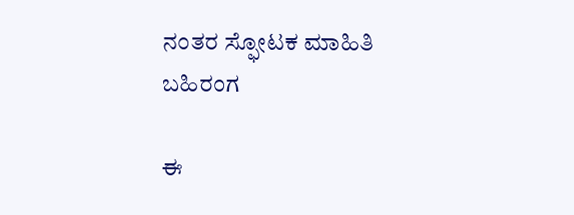ನಂತರ ಸ್ಫೋಟಕ ಮಾಹಿತಿ ಬಹಿರಂಗ

ಈ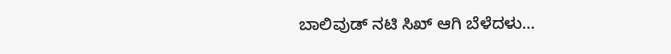ಬಾಲಿವುಡ್ ನಟಿ ಸಿಖ್ ಆಗಿ ಬೆಳೆದಳು…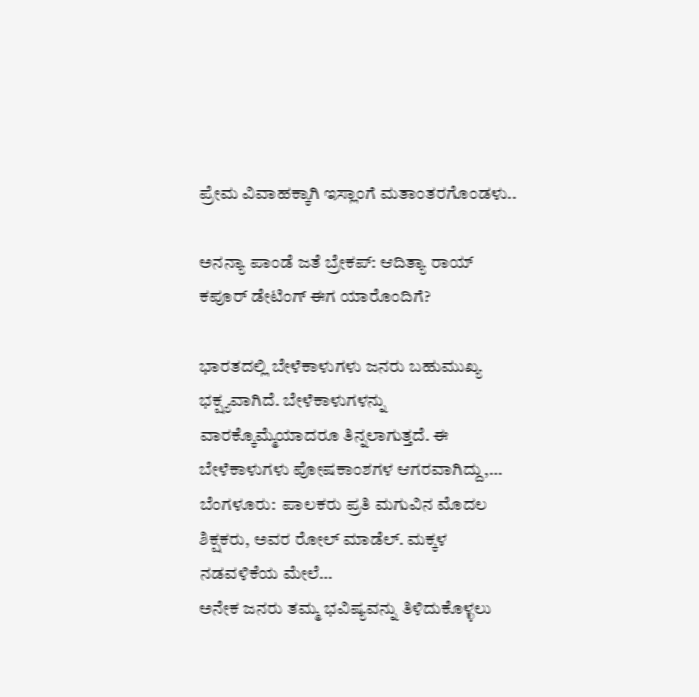ಪ್ರೇಮ ವಿವಾಹಕ್ಕಾಗಿ ಇಸ್ಲಾಂಗೆ ಮತಾಂತರಗೊಂಡಳು..

ಅನನ್ಯಾ ಪಾಂಡೆ ಜತೆ ಬ್ರೇಕಪ್: ಆದಿತ್ಯಾ ರಾಯ್ ಕಪೂರ್ ಡೇಟಿಂಗ್ ಈಗ ಯಾರೊಂದಿಗೆ?

ಭಾರತದಲ್ಲಿ ಬೇಳೆಕಾಳುಗಳು ಜನರು ಬಹುಮುಖ್ಯ ಭಕ್ಷ್ಯವಾಗಿದೆ. ಬೇಳೆಕಾಳುಗಳನ್ನು ವಾರಕ್ಕೊಮ್ಮೆಯಾದರೂ ತಿನ್ನಲಾಗುತ್ತದೆ. ಈ ಬೇಳೆಕಾಳುಗಳು ಪೋಷಕಾಂಶಗಳ ಆಗರವಾಗಿದ್ದು,…
ಬೆಂಗಳೂರು:  ಪಾಲಕರು ಪ್ರತಿ ಮಗುವಿನ ಮೊದಲ ಶಿಕ್ಷಕರು, ಅವರ ರೋಲ್ ಮಾಡೆಲ್. ಮಕ್ಕಳ ನಡವಳಿಕೆಯ ಮೇಲೆ…
ಅನೇಕ ಜನರು ತಮ್ಮ ಭವಿಷ್ಯವನ್ನು ತಿಳಿದುಕೊಳ್ಳಲು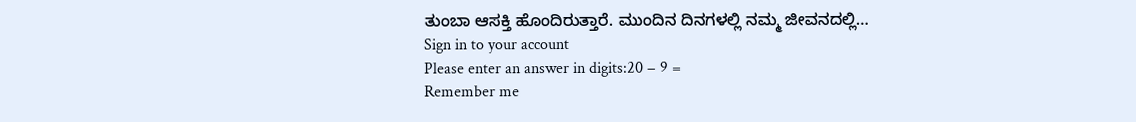ತುಂಬಾ ಆಸಕ್ತಿ ಹೊಂದಿರುತ್ತಾರೆ. ಮುಂದಿನ ದಿನಗಳಲ್ಲಿ ನಮ್ಮ ಜೀವನದಲ್ಲಿ…
Sign in to your account
Please enter an answer in digits:20 − 9 =
Remember me